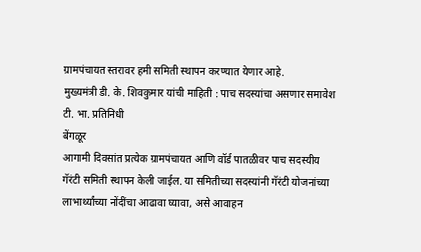ग्रामपंचायत स्तरावर हमी समिती स्थापन करण्यात येणार आहे.
मुख्यमंत्री डी. के. शिवकुमार यांची माहिती : पाच सदस्यांचा असणार समावेश
टी. भा. प्रतिनिधी
बेंगळूर
आगामी दिवसांत प्रत्येक ग्रामपंचायत आणि वॉर्ड पातळीवर पाच सदस्यीय गॅरंटी समिती स्थापन केली जाईल. या समितीच्या सदस्यांनी गॅरंटी योजनांच्या लाभार्थ्यांच्या नोंदींचा आढावा घ्यावा, असे आवाहन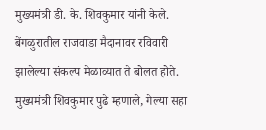मुख्यमंत्री डी. के. शिवकुमार यांनी केले. बेंगळुरातील राजवाडा मैदानावर रविवारी झालेल्या संकल्प मेळाव्यात ते बोलत होते.
मुख्यमंत्री शिवकुमार पुढे म्हणाले, गेल्या सहा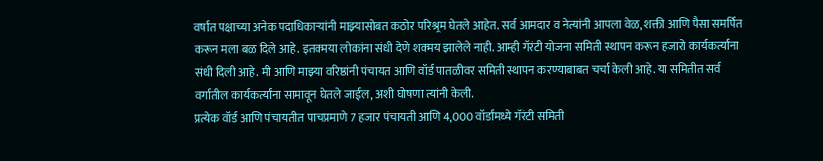वर्षांत पक्षाच्या अनेक पदाधिकाऱ्यांनी माझ्यासोबत कठोर परिश्र्रम घेतले आहेत. सर्व आमदार व नेत्यांनी आपला वेळ, शक्ती आणि पैसा समर्पित करून मला बळ दिले आहे. इतक्मया लोकांना संधी देणे शक्मय झालेले नाही. आम्ही गॅरंटी योजना समिती स्थापन करून हजारो कार्यकर्त्यांना संधी दिली आहे. मी आणि माझ्या वरिष्ठांनी पंचायत आणि वॉर्ड पातळीवर समिती स्थापन करण्याबाबत चर्चा केली आहे. या समितीत सर्व वर्गातील कार्यकर्त्यांना सामावून घेतले जाईल, अशी घोषणा त्यांनी केली.
प्रत्येक वॉर्ड आणि पंचायतीत पाचप्रमाणे 7 हजार पंचायती आणि 4,000 वॉर्डांमध्ये गॅरंटी समिती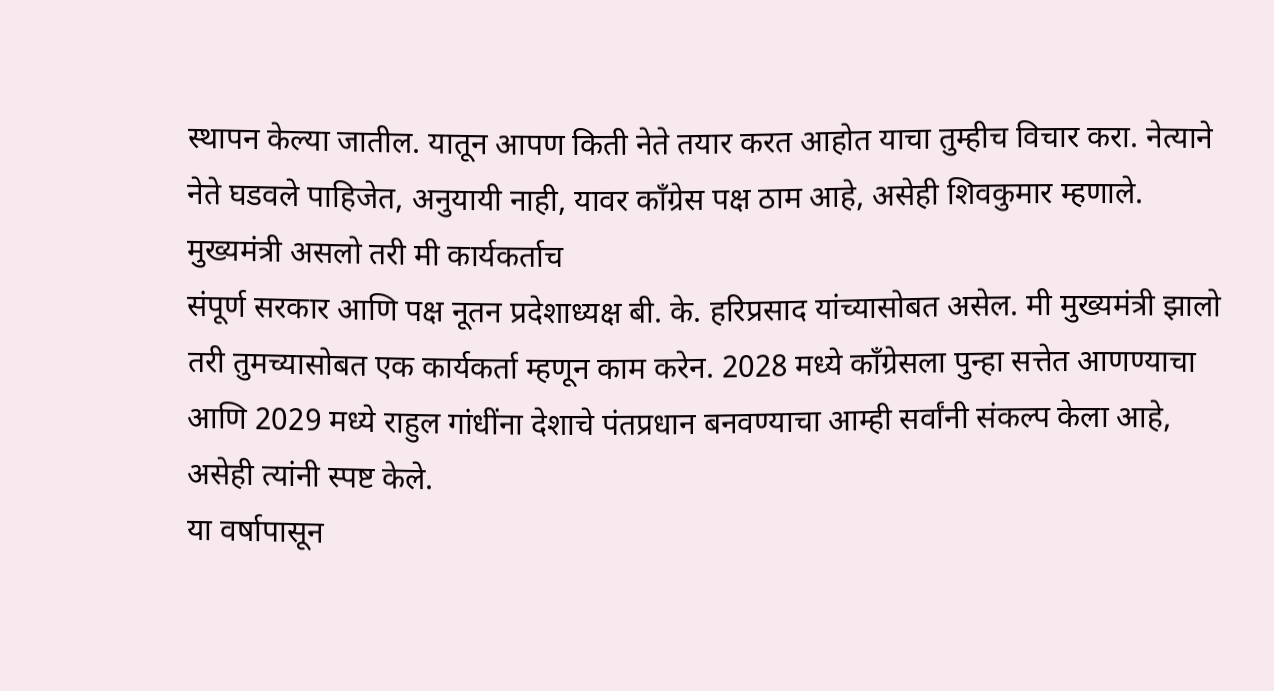स्थापन केल्या जातील. यातून आपण किती नेते तयार करत आहोत याचा तुम्हीच विचार करा. नेत्याने नेते घडवले पाहिजेत, अनुयायी नाही, यावर काँग्रेस पक्ष ठाम आहे, असेही शिवकुमार म्हणाले.
मुख्यमंत्री असलो तरी मी कार्यकर्ताच
संपूर्ण सरकार आणि पक्ष नूतन प्रदेशाध्यक्ष बी. के. हरिप्रसाद यांच्यासोबत असेल. मी मुख्यमंत्री झालो तरी तुमच्यासोबत एक कार्यकर्ता म्हणून काम करेन. 2028 मध्ये काँग्रेसला पुन्हा सत्तेत आणण्याचा आणि 2029 मध्ये राहुल गांधींना देशाचे पंतप्रधान बनवण्याचा आम्ही सर्वांनी संकल्प केला आहे, असेही त्यांनी स्पष्ट केले.
या वर्षापासून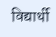विद्यार्थी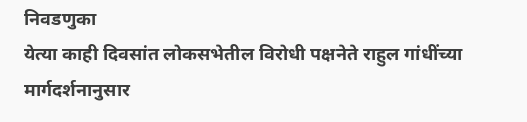निवडणुका
येत्या काही दिवसांत लोकसभेतील विरोधी पक्षनेते राहुल गांधींच्या मार्गदर्शनानुसार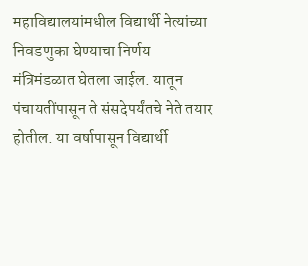महाविद्यालयांमधील विद्यार्थी नेत्यांच्या निवडणुका घेण्याचा निर्णय मंत्रिमंडळात घेतला जाईल. यातून पंचायतींपासून ते संसदेपर्यंतचे नेते तयार होतील. या वर्षापासून विद्यार्थी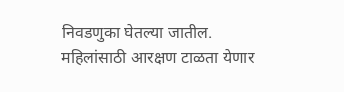निवडणुका घेतल्या जातील. महिलांसाठी आरक्षण टाळता येणार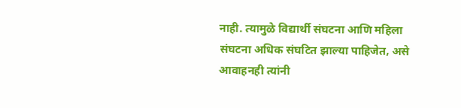नाही. त्यामुळे विद्यार्थी संघटना आणि महिला संघटना अधिक संघटित झाल्या पाहिजेत, असे आवाहनही त्यांनी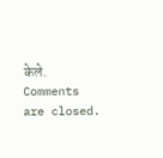केले.
Comments are closed.